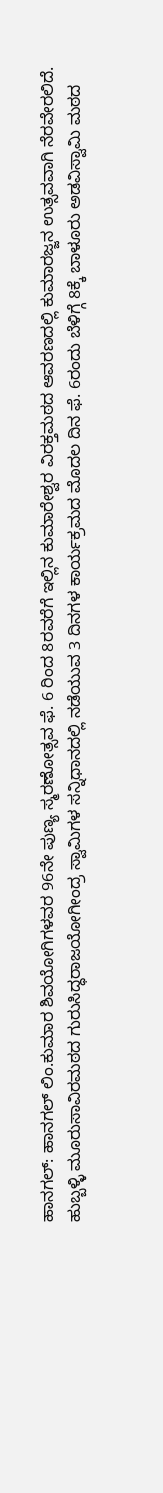ಹಾನಗಲ್: ಹಾನಗಲ್ ಲಿಂ.ಕುಮಾರ ಶಿವಯೋಗಿಗಳವರ 96ನೇ ಪುಣ್ಯ ಸ್ಮರಣೋತ್ಸವ ಫೆ. 6 ರಿಂದ 8ರವರೆಗೆ ಇಲ್ಲಿನ ಕುಮಾರೇಶ್ವರ ವಿರಕ್ತಮಠದ ಆವರಣದಲ್ಲಿ ಕುಮಾರಜ್ಜನ ಉತ್ಸವವಾಗಿ ನೆರವೇರಲಿದೆ.
ಹುಬ್ಬಳ್ಳಿ ಮೂರುಸಾವಿರಮಠದ ಗುರುಸಿದ್ಧರಾಜಯೋಗೀಂದ್ರ ಸ್ವಾಮಿಗಳ ಸನ್ನಿಧಾನದಲ್ಲಿ ನಡೆಯುವ 3 ದಿನಗಳ ಕಾರ್ಯಕ್ರಮದ ಮೊದಲ ದಿನ ಫೆ. 6ರಂದು ಬೆಳಿಗ್ಗೆ 8ಕ್ಕೆ ಬಾಳೂರು ಅಡವಿಸ್ವಾಮಿ ಮಠದ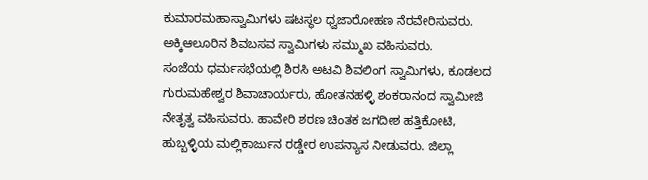ಕುಮಾರಮಹಾಸ್ವಾಮಿಗಳು ಷಟಸ್ಥಲ ಧ್ವಜಾರೋಹಣ ನೆರವೇರಿಸುವರು. ಅಕ್ಕಿಆಲೂರಿನ ಶಿವಬಸವ ಸ್ವಾಮಿಗಳು ಸಮ್ಮುಖ ವಹಿಸುವರು.
ಸಂಜೆಯ ಧರ್ಮಸಭೆಯಲ್ಲಿ ಶಿರಸಿ ಅಟವಿ ಶಿವಲಿಂಗ ಸ್ವಾಮಿಗಳು, ಕೂಡಲದ ಗುರುಮಹೇಶ್ವರ ಶಿವಾಚಾರ್ಯರು, ಹೋತನಹಳ್ಳಿ ಶಂಕರಾನಂದ ಸ್ವಾಮೀಜಿ ನೇತೃತ್ವ ವಹಿಸುವರು. ಹಾವೇರಿ ಶರಣ ಚಿಂತಕ ಜಗದೀಶ ಹತ್ತಿಕೋಟಿ, ಹುಬ್ಬಳ್ಳಿಯ ಮಲ್ಲಿಕಾರ್ಜುನ ರಡ್ಡೇರ ಉಪನ್ಯಾಸ ನೀಡುವರು. ಜಿಲ್ಲಾ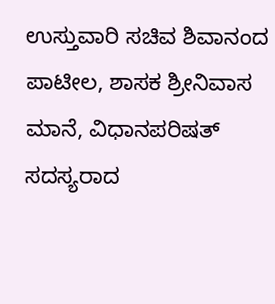ಉಸ್ತುವಾರಿ ಸಚಿವ ಶಿವಾನಂದ ಪಾಟೀಲ, ಶಾಸಕ ಶ್ರೀನಿವಾಸ ಮಾನೆ, ವಿಧಾನಪರಿಷತ್ ಸದಸ್ಯರಾದ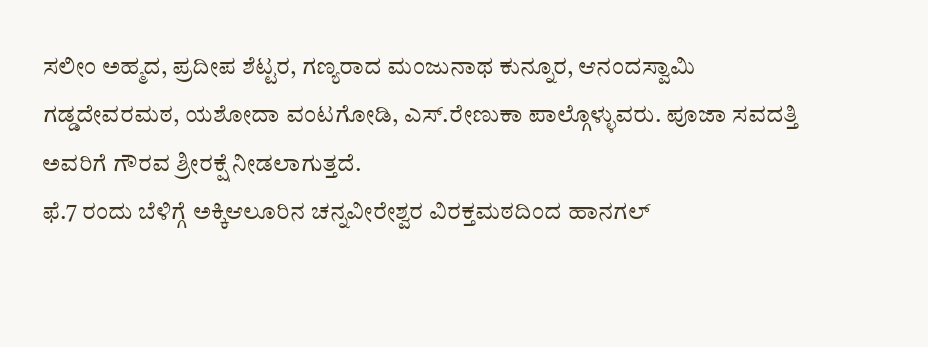ಸಲೀಂ ಅಹ್ಮದ, ಪ್ರದೀಪ ಶೆಟ್ಟರ, ಗಣ್ಯರಾದ ಮಂಜುನಾಥ ಕುನ್ನೂರ, ಆನಂದಸ್ವಾಮಿ ಗಡ್ಡದೇವರಮಠ, ಯಶೋದಾ ವಂಟಗೋಡಿ, ಎಸ್.ರೇಣುಕಾ ಪಾಲ್ಗೊಳ್ಳುವರು. ಪೂಜಾ ಸವದತ್ತಿ ಅವರಿಗೆ ಗೌರವ ಶ್ರೀರಕ್ಷೆ ನೀಡಲಾಗುತ್ತದೆ.
ಫೆ.7 ರಂದು ಬೆಳಿಗ್ಗೆ ಅಕ್ಕಿಆಲೂರಿನ ಚನ್ನವೀರೇಶ್ವರ ವಿರಕ್ತಮಠದಿಂದ ಹಾನಗಲ್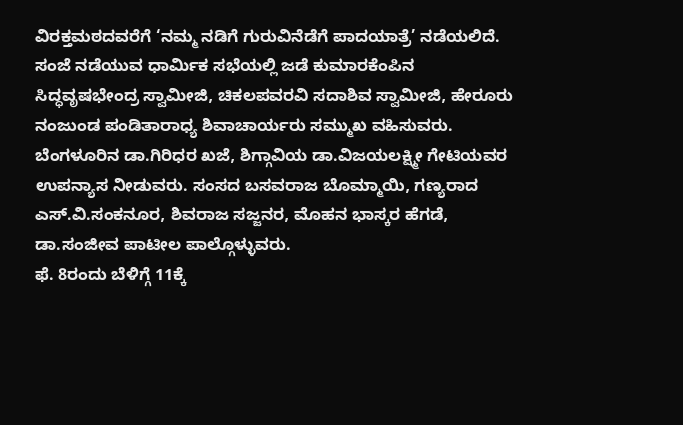ವಿರಕ್ತಮಠದವರೆಗೆ ‘ನಮ್ಮ ನಡಿಗೆ ಗುರುವಿನೆಡೆಗೆ ಪಾದಯಾತ್ರೆ’ ನಡೆಯಲಿದೆ. ಸಂಜೆ ನಡೆಯುವ ಧಾರ್ಮಿಕ ಸಭೆಯಲ್ಲಿ ಜಡೆ ಕುಮಾರಕೆಂಪಿನ ಸಿದ್ಧವೃಷಭೇಂದ್ರ ಸ್ವಾಮೀಜಿ, ಚಿಕಲಪವರವಿ ಸದಾಶಿವ ಸ್ವಾಮೀಜಿ, ಹೇರೂರು ನಂಜುಂಡ ಪಂಡಿತಾರಾಧ್ಯ ಶಿವಾಚಾರ್ಯರು ಸಮ್ಮುಖ ವಹಿಸುವರು. ಬೆಂಗಳೂರಿನ ಡಾ.ಗಿರಿಧರ ಖಜೆ, ಶಿಗ್ಗಾವಿಯ ಡಾ.ವಿಜಯಲಕ್ಷ್ಮೀ ಗೇಟಿಯವರ ಉಪನ್ಯಾಸ ನೀಡುವರು. ಸಂಸದ ಬಸವರಾಜ ಬೊಮ್ಮಾಯಿ, ಗಣ್ಯರಾದ ಎಸ್.ವಿ.ಸಂಕನೂರ, ಶಿವರಾಜ ಸಜ್ಜನರ, ಮೊಹನ ಭಾಸ್ಕರ ಹೆಗಡೆ, ಡಾ.ಸಂಜೀವ ಪಾಟೀಲ ಪಾಲ್ಗೊಳ್ಳುವರು.
ಫೆ. 8ರಂದು ಬೆಳಿಗ್ಗೆ 11ಕ್ಕೆ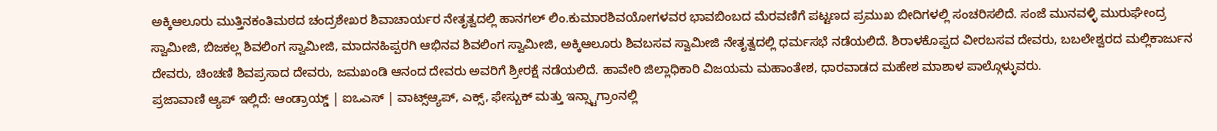ಅಕ್ಕಿಆಲೂರು ಮುತ್ತಿನಕಂತಿಮಠದ ಚಂದ್ರಶೇಖರ ಶಿವಾಚಾರ್ಯರ ನೇತೃತ್ವದಲ್ಲಿ ಹಾನಗಲ್ ಲಿಂ.ಕುಮಾರಶಿವಯೋಗಳವರ ಭಾವಬಿಂಬದ ಮೆರವಣಿಗೆ ಪಟ್ಟಣದ ಪ್ರಮುಖ ಬೀದಿಗಳಲ್ಲಿ ಸಂಚರಿಸಲಿದೆ. ಸಂಜೆ ಮುನವಳ್ಳಿ ಮುರುಘೇಂದ್ರ ಸ್ವಾಮೀಜಿ, ಬಿಜಕಲ್ಲ ಶಿವಲಿಂಗ ಸ್ವಾಮೀಜಿ, ಮಾದನಹಿಪ್ಪರಗಿ ಆಭಿನವ ಶಿವಲಿಂಗ ಸ್ವಾಮೀಜಿ, ಅಕ್ಕಿಆಲೂರು ಶಿವಬಸವ ಸ್ವಾಮೀಜಿ ನೇತೃತ್ವದಲ್ಲಿ ಧರ್ಮಸಭೆ ನಡೆಯಲಿದೆ. ಶಿರಾಳಕೊಪ್ಪದ ವೀರಬಸವ ದೇವರು, ಬಬಲೇಶ್ವರದ ಮಲ್ಲಿಕಾರ್ಜುನ ದೇವರು, ಚಿಂಚಣಿ ಶಿವಪ್ರಸಾದ ದೇವರು, ಜಮಖಂಡಿ ಆನಂದ ದೇವರು ಅವರಿಗೆ ಶ್ರೀರಕ್ಷೆ ನಡೆಯಲಿದೆ. ಹಾವೇರಿ ಜಿಲ್ಲಾಧಿಕಾರಿ ವಿಜಯಮ ಮಹಾಂತೇಶ, ಧಾರವಾಡದ ಮಹೇಶ ಮಾಶಾಳ ಪಾಲ್ಗೊಳ್ಳುವರು.
ಪ್ರಜಾವಾಣಿ ಆ್ಯಪ್ ಇಲ್ಲಿದೆ: ಆಂಡ್ರಾಯ್ಡ್ | ಐಒಎಸ್ | ವಾಟ್ಸ್ಆ್ಯಪ್, ಎಕ್ಸ್, ಫೇಸ್ಬುಕ್ ಮತ್ತು ಇನ್ಸ್ಟಾಗ್ರಾಂನಲ್ಲಿ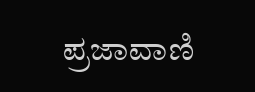ಪ್ರಜಾವಾಣಿ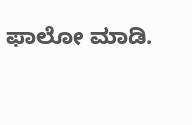ಫಾಲೋ ಮಾಡಿ.